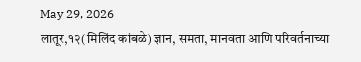May 29, 2026
लातूर,१२(मिलिंद कांबळे) ज्ञान, समता, मानवता आणि परिवर्तनाच्या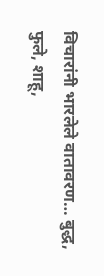विचारांनी भारलेले वातावरण… बुद्ध, फुले, शाहू,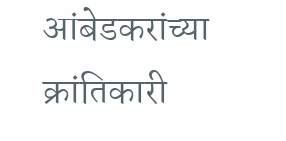आंबेडकरांच्या क्रांतिकारी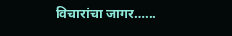विचारांचा जागर…...